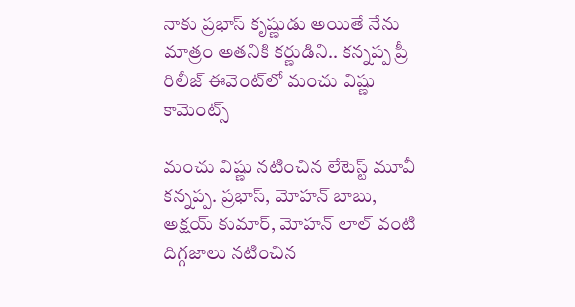నాకు ప్రభాస్ కృష్ణుడు అయితే నేను మాత్రం అతనికి కర్ణుడిని.. కన్నప్ప ప్రీ రిలీజ్ ఈవెంట్‌లో మంచు విష్ణు కామెంట్స్

మంచు విష్ణు నటించిన లేటెస్ట్ మూవీ కన్నప్ప. ప్రభాస్, మోహన్ బాబు, అక్షయ్ కుమార్, మోహన్ లాల్ వంటి దిగ్గజాలు నటించిన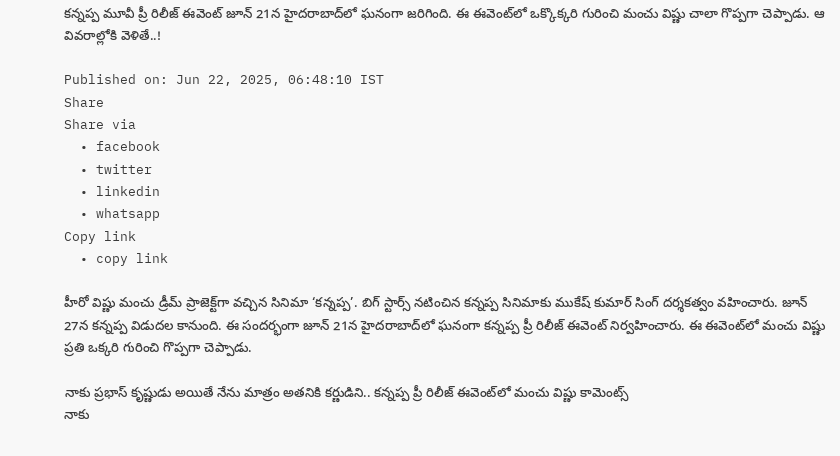కన్నప్ప మూవీ ప్రీ రిలీజ్ ఈవెంట్ జూన్ 21న హైదరాబాద్‌లో ఘనంగా జరిగింది. ఈ ఈవెంట్‌లో ఒక్కొక్కరి గురించి మంచు విష్ణు చాలా గొప్పగా చెప్పాడు. ఆ వివరాల్లోకి వెళితే..!

Published on: Jun 22, 2025, 06:48:10 IST
Share
Share via
  • facebook
  • twitter
  • linkedin
  • whatsapp
Copy link
  • copy link

హీరో విష్ణు మంచు డ్రీమ్ ప్రాజెక్ట్‌గా వచ్చిన సినిమా ‘కన్నప్ప’. బిగ్ స్టార్స్ నటించిన కన్నప్ప సినిమాకు ముకేష్ కుమార్ సింగ్ దర్శకత్వం వహించారు. జూన్ 27న కన్నప్ప విడుదల కానుంది. ఈ సందర్భంగా జూన్ 21న హైదరాబాద్‌లో ఘనంగా కన్నప్ప ప్రీ రిలీజ్ ఈవెంట్ నిర్వహించారు. ఈ ఈవెంట్‌లో మంచు విష్ణు ప్రతి ఒక్కరి గురించి గొప్పగా చెప్పాడు.

నాకు ప్రభాస్ కృష్ణుడు అయితే నేను మాత్రం అతనికి కర్ణుడిని.. కన్నప్ప ప్రీ రిలీజ్ ఈవెంట్‌లో మంచు విష్ణు కామెంట్స్
నాకు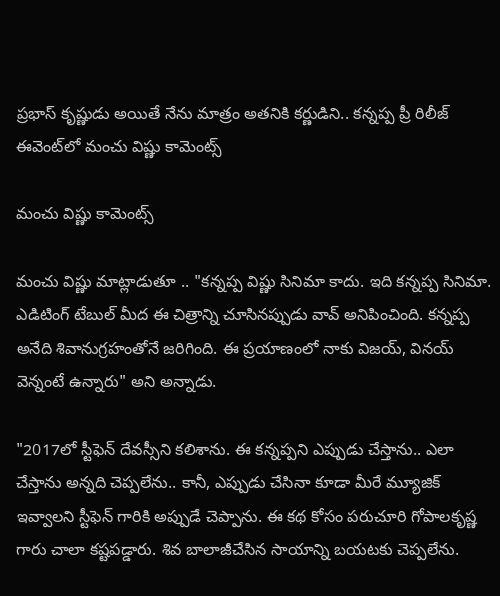ప్రభాస్ కృష్ణుడు అయితే నేను మాత్రం అతనికి కర్ణుడిని.. కన్నప్ప ప్రీ రిలీజ్ ఈవెంట్‌లో మంచు విష్ణు కామెంట్స్

మంచు విష్ణు కామెంట్స్

మంచు విష్ణు మాట్లాడుతూ .. "కన్నప్ప విష్ణు సినిమా కాదు. ఇది కన్నప్ప సినిమా. ఎడిటింగ్ టేబుల్ మీద ఈ చిత్రాన్ని చూసినప్పుడు వావ్ అనిపించింది. కన్నప్ప అనేది శివానుగ్రహంతోనే జరిగింది. ఈ ప్రయాణంలో నాకు విజయ్, వినయ్ వెన్నంటే ఉన్నారు" అని అన్నాడు.

"2017లో స్టీఫెన్ దేవస్సీని కలిశాను. ఈ కన్నప్పని ఎప్పుడు చేస్తాను.. ఎలా చేస్తాను అన్నది చెప్పలేను.. కానీ, ఎప్పుడు చేసినా కూడా మీరే మ్యూజిక్ ఇవ్వాలని స్టీఫెన్ గారికి అప్పుడే చెప్పాను. ఈ కథ కోసం పరుచూరి గోపాలకృష్ణ గారు చాలా కష్టపడ్డారు. శివ బాలాజీచేసిన సాయాన్ని బయటకు చెప్పలేను.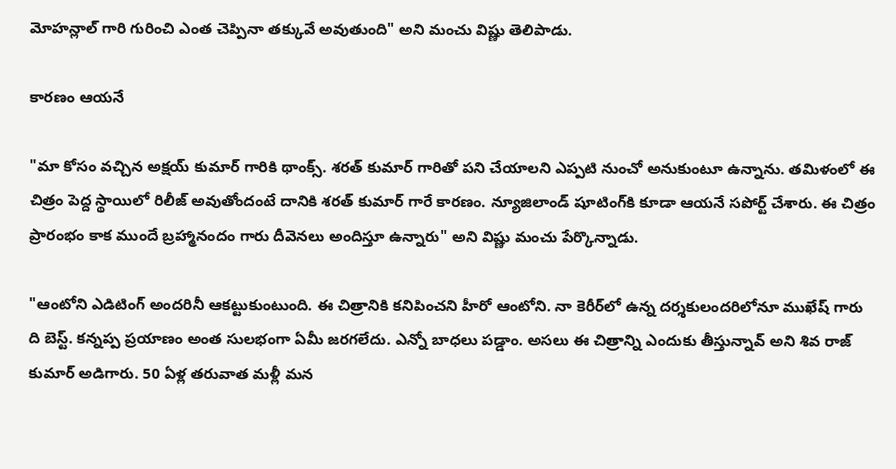మోహన్లాల్ గారి గురించి ఎంత చెప్పినా తక్కువే అవుతుంది" అని మంచు విష్ణు తెలిపాడు.

కారణం ఆయనే

"మా కోసం వచ్చిన అక్షయ్ కుమార్ గారికి థాంక్స్. శరత్ కుమార్ గారితో పని చేయాలని ఎప్పటి నుంచో అనుకుంటూ ఉన్నాను. తమిళంలో ఈ చిత్రం పెద్ద స్థాయిలో రిలీజ్ అవుతోందంటే దానికి శరత్ కుమార్ గారే కారణం. న్యూజిలాండ్ షూటింగ్‌కి కూడా ఆయనే సపోర్ట్ చేశారు. ఈ చిత్రం ప్రారంభం కాక ముందే బ్రహ్మానందం గారు దీవెనలు అందిస్తూ ఉన్నారు" అని విష్ణు మంచు పేర్కొన్నాడు.

"ఆంటోని ఎడిటింగ్ అందరినీ ఆకట్టుకుంటుంది. ఈ చిత్రానికి కనిపించని హీరో ఆంటోని. నా కెరీర్‌లో ఉన్న దర్శకులందరిలోనూ ముఖేష్ గారు ది బెస్ట్. కన్నప్ప ప్రయాణం అంత సులభంగా ఏమీ జరగలేదు. ఎన్నో బాధలు పడ్డాం. అసలు ఈ చిత్రాన్ని ఎందుకు తీస్తున్నావ్ అని శివ రాజ్ కుమార్ అడిగారు. 50 ఏళ్ల తరువాత మళ్లీ మన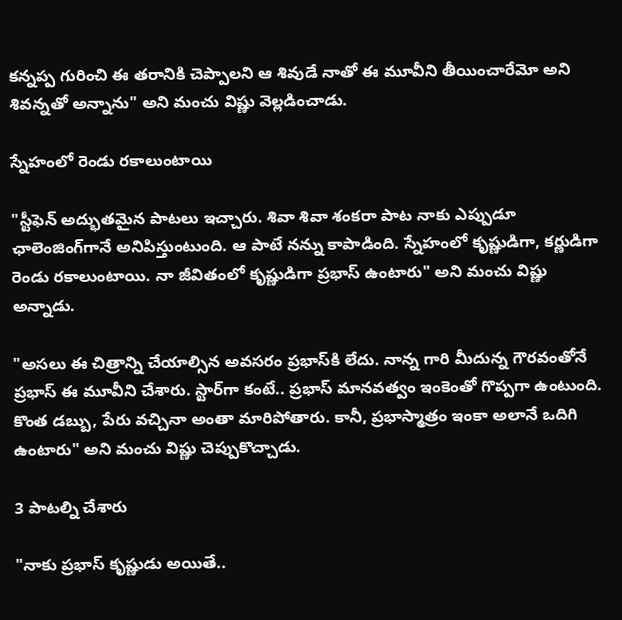కన్నప్ప గురించి ఈ తరానికి చెప్పాలని ఆ శివుడే నాతో ఈ మూవీని తీయించారేమో అని శివన్నతో అన్నాను" అని మంచు విష్ణు వెల్లడించాడు.

స్నేహంలో రెండు రకాలుంటాయి

"స్టీఫెన్ అద్భుతమైన పాటలు ఇచ్చారు. శివా శివా శంకరా పాట నాకు ఎప్పుడూ ఛాలెంజింగ్‌గానే అనిపిస్తుంటుంది. ఆ పాటే నన్ను కాపాడింది. స్నేహంలో కృష్ణుడిగా, కర్ణుడిగా రెండు రకాలుంటాయి. నా జీవితంలో కృష్ణుడిగా ప్రభాస్ ఉంటారు" అని మంచు విష్ణు అన్నాడు.

"అసలు ఈ చిత్రాన్ని చేయాల్సిన అవసరం ప్రభాస్‌కి లేదు. నాన్న గారి మీదున్న గౌరవంతోనే ప్రభాస్ ఈ మూవీని చేశారు. స్టార్‌గా కంటే.. ప్రభాస్ మానవత్వం ఇంకెంతో గొప్పగా ఉంటుంది. కొంత డబ్బు, పేరు వచ్చినా అంతా మారిపోతారు. కానీ, ప్రభాస్మాత్రం ఇంకా అలానే ఒదిగి ఉంటారు" అని మంచు విష్ణు చెప్పుకొచ్చాడు.

3 పాటల్ని చేశారు

"నాకు ప్రభాస్ కృష్ణుడు అయితే..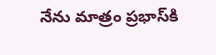నేను మాత్రం ప్రభాస్‌కి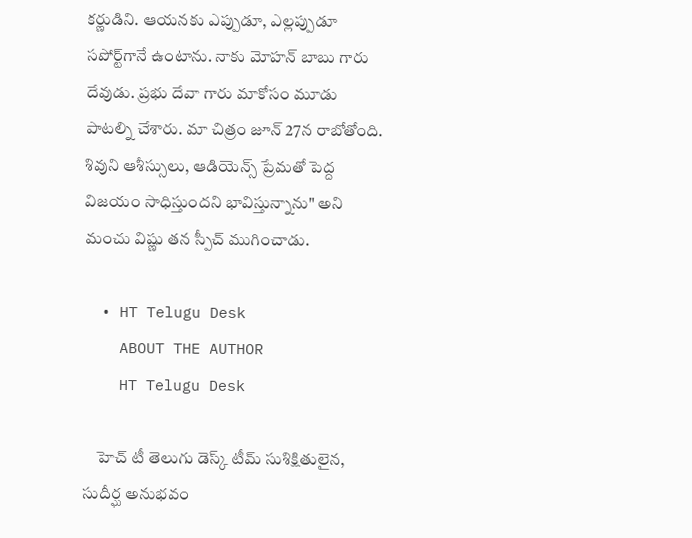కర్ణుడిని. ఆయనకు ఎప్పుడూ, ఎల్లప్పుడూ సపోర్ట్‌గానే ఉంటాను. నాకు మోహన్ బాబు గారు దేవుడు. ప్రభు దేవా గారు మాకోసం మూడు పాటల్ని చేశారు. మా చిత్రం జూన్ 27న రాబోతోంది. శివుని ఆశీస్సులు, ఆడియెన్స్ ప్రేమతో పెద్ద విజయం సాధిస్తుందని భావిస్తున్నాను" అని మంచు విష్ణు తన స్పీచ్ ముగించాడు.

  • HT Telugu Desk
    ABOUT THE AUTHOR
    HT Telugu Desk

    హెచ్ టీ తెలుగు డెస్క్ టీమ్ సుశిక్షితులైన, సుదీర్ఘ అనుభవం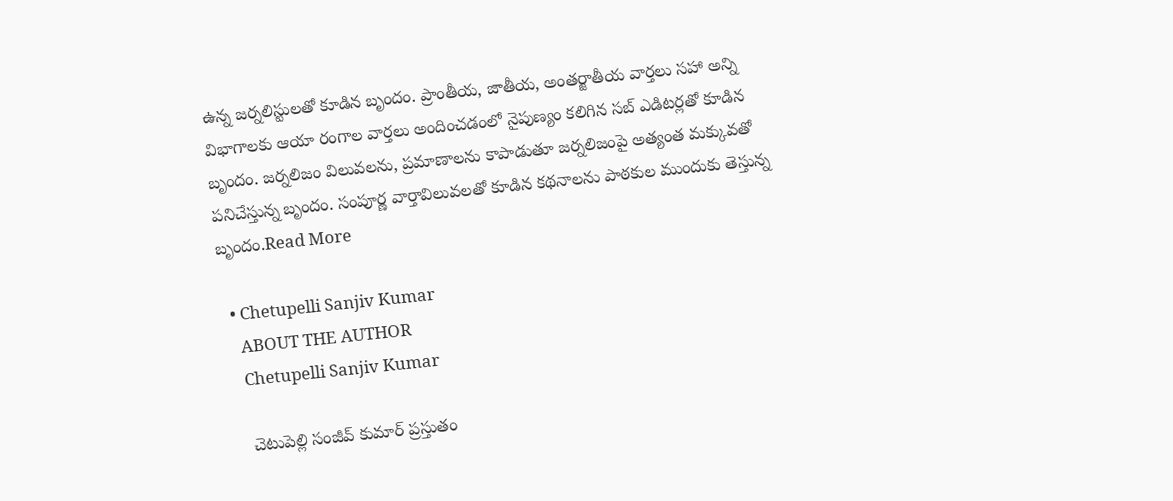ఉన్న జర్నలిస్టులతో కూడిన బృందం. ప్రాంతీయ, జాతీయ, అంతర్జాతీయ వార్తలు సహా అన్ని విభాగాలకు ఆయా రంగాల వార్తలు అందించడంలో నైపుణ్యం కలిగిన సబ్ ఎడిటర్లతో కూడిన బృందం. జర్నలిజం విలువలను, ప్రమాణాలను కాపాడుతూ జర్నలిజంపై అత్యంత మక్కువతో పనిచేస్తున్న బృందం. సంపూర్ణ వార్తావిలువలతో కూడిన కథనాలను పాఠకుల ముందుకు తెస్తున్న బృందం.Read More

  • Chetupelli Sanjiv Kumar
    ABOUT THE AUTHOR
    Chetupelli Sanjiv Kumar

    చెటుపెల్లి సంజీవ్ కుమార్ ప్రస్తుతం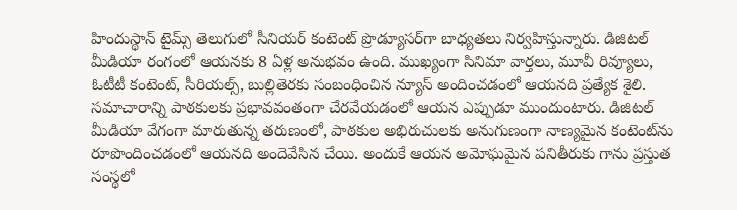హిందుస్థాన్ టైమ్స్ తెలుగులో సీనియర్ కంటెంట్ ప్రొడ్యూసర్‌గా బాధ్యతలు నిర్వహిస్తున్నారు. డిజిటల్ మీడియా రంగంలో ఆయనకు 8 ఏళ్ల అనుభవం ఉంది. ముఖ్యంగా సినిమా వార్తలు, మూవీ రివ్యూలు, ఓటీటీ కంటెంట్, సీరియల్స్, బుల్లితెరకు సంబంధించిన న్యూస్ అందించడంలో ఆయనది ప్రత్యేక శైలి. సమాచారాన్ని పాఠకులకు ప్రభావవంతంగా చేరవేయడంలో ఆయన ఎప్పుడూ ముందుంటారు. డిజిటల్ మీడియా వేగంగా మారుతున్న తరుణంలో, పాఠకుల అభిరుచులకు అనుగుణంగా నాణ్యమైన కంటెంట్‌ను రూపొందించడంలో ఆయనది అందెవేసిన చేయి. అందుకే ఆయన అమోఘమైన పనితీరుకు గాను ప్రస్తుత సంస్థలో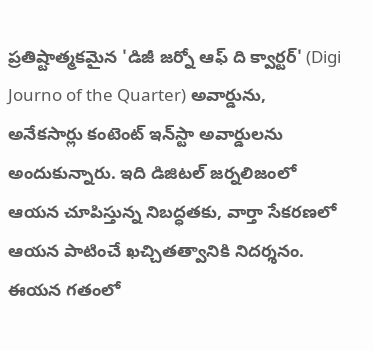ప్రతిష్టాత్మకమైన 'డిజీ జర్నో ఆఫ్ ది క్వార్టర్' (Digi Journo of the Quarter) అవార్డును, అనేకసార్లు కంటెంట్ ఇన్‌స్టా అవార్డులను అందుకున్నారు. ఇది డిజిటల్ జర్నలిజంలో ఆయన చూపిస్తున్న నిబద్ధతకు, వార్తా సేకరణలో ఆయన పాటించే ఖచ్చితత్వానికి నిదర్శనం. ఈయన గతంలో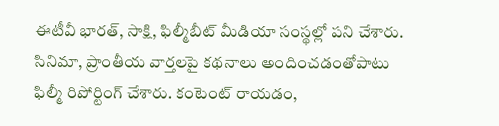ఈటీవీ భారత్, సాక్షి, ఫిల్మీబీట్ మీడియా సంస్థల్లో పని చేశారు. సినిమా, ప్రాంతీయ వార్తలపై కథనాలు అందించడంతోపాటు ఫిల్మీ రిపోర్టింగ్ చేశారు. కంటెంట్ రాయడం,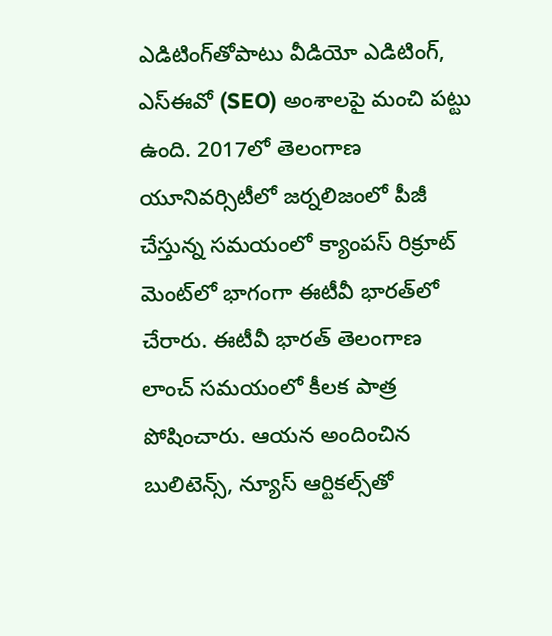ఎడిటింగ్‌తోపాటు వీడియో ఎడిటింగ్, ఎస్‌ఈవో (SEO) అంశాలపై మంచి పట్టు ఉంది. 2017లో తెలంగాణ యూనివర్సిటీలో జర్నలిజంలో పీజీ చేస్తున్న సమయంలో క్యాంపస్ రిక్రూట్ మెంట్‌లో భాగంగా ఈటీవీ భారత్‌లో చేరారు. ఈటీవీ భారత్ తెలంగాణ లాంచ్ సమయంలో కీలక పాత్ర పోషించారు. ఆయన అందించిన బులిటెన్స్, న్యూస్ ఆర్టికల్స్‌తో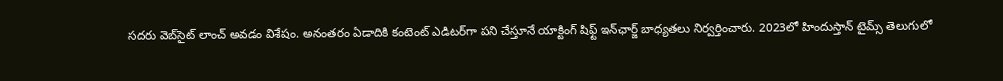సదరు వెబ్‌సైట్ లాంచ్ అవడం విశేషం. అనంతరం ఏడాదికి కంటెంట్ ఎడిటర్‌గా పని చేస్తూనే యాక్టింగ్ షిఫ్ట్ ఇన్‌ఛార్జ్ బాధ్యతలు నిర్వర్తించారు. 2023లో హిందుస్తాన్ టైమ్స్ తెలుగులో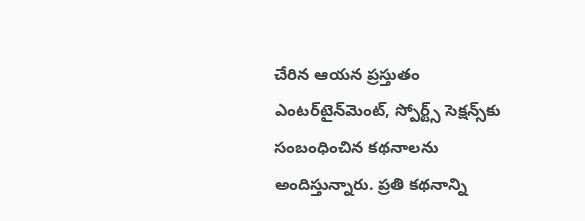చేరిన ఆయన ప్రస్తుతం ఎంటర్‌టైన్‌మెంట్, స్పోర్ట్స్ సెక్షన్స్‌కు సంబంధించిన కథనాలను అందిస్తున్నారు. ప్రతి కథనాన్ని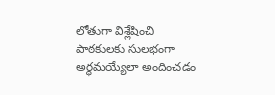లోతుగా విశ్లేషించి పాఠకులకు సులభంగా అర్థమయ్యేలా అందించడం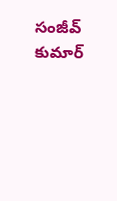సంజీవ్ కుమార్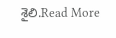శైలి.Read More